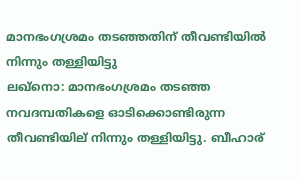മാനഭംഗശ്രമം തടഞ്ഞതിന്‌ തീവണ്ടിയില്‍ നിന്നും തള്ളിയിട്ടു
ലഖ്നൊ: മാനഭംഗശ്രമം തടഞ്ഞ നവദമ്പതികളെ ഓടിക്കൊണ്ടിരുന്ന തീവണ്ടിയില് നിന്നും തള്ളിയിട്ടു. ബീഹാര്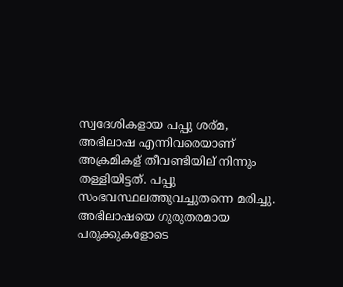സ്വദേശികളായ പപ്പു ശര്മ, അഭിലാഷ എന്നിവരെയാണ് അക്രമികള് തീവണ്ടിയില് നിന്നും തള്ളിയിട്ടത്. പപ്പു സംഭവസ്ഥലത്തുവച്ചുതന്നെ മരിച്ചു.
അഭിലാഷയെ ഗുരുതരമായ പരുക്കുകളോടെ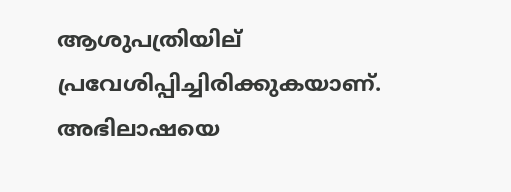ആശുപത്രിയില് പ്രവേശിപ്പിച്ചിരിക്കുകയാണ്. അഭിലാഷയെ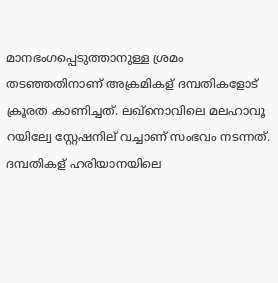മാനഭംഗപ്പെടുത്താനുള്ള ശ്രമം തടഞ്ഞതിനാണ് അക്രമികള് ദമ്പതികളോട് ക്രൂരത കാണിച്ചത്. ലഖ്നൊവിലെ മലഹാവൂ റയില്വേ സ്റ്റേഷനില് വച്ചാണ് സംഭവം നടന്നത്.
ദമ്പതികള് ഹരിയാനയിലെ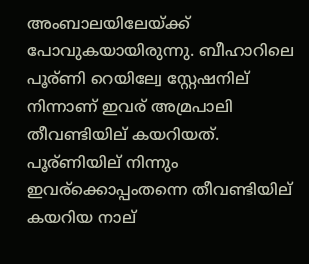അംബാലയിലേയ്ക്ക് പോവുകയായിരുന്നു. ബീഹാറിലെ പൂര്ണി റെയില്വേ സ്റ്റേഷനില് നിന്നാണ് ഇവര് അമ്രപാലി തീവണ്ടിയില് കയറിയത്. പൂര്ണിയില് നിന്നും ഇവര്ക്കൊപ്പംതന്നെ തീവണ്ടിയില് കയറിയ നാല്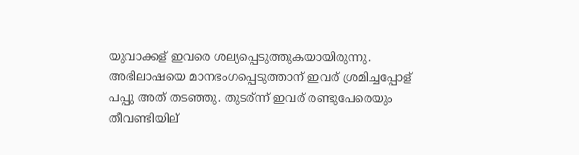യുവാക്കള് ഇവരെ ശല്യപ്പെടുത്തുകയായിരുന്നു.
അഭിലാഷയെ മാനഭംഗപ്പെടുത്താന് ഇവര് ശ്രമിച്ചപ്പോള് പപ്പു അത് തടഞ്ഞു. തുടര്ന്ന് ഇവര് രണ്ടുപേരെയും തീവണ്ടിയില്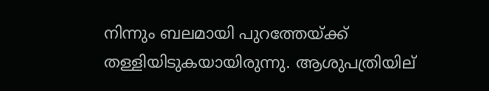നിന്നും ബലമായി പുറത്തേയ്ക്ക് തള്ളിയിടുകയായിരുന്നു. ആശുപത്രിയില്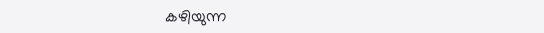കഴിയുന്ന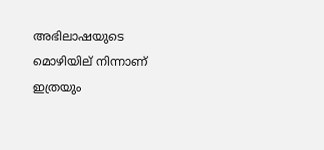അഭിലാഷയുടെ മൊഴിയില് നിന്നാണ് ഇത്രയും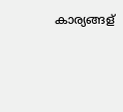കാര്യങ്ങള്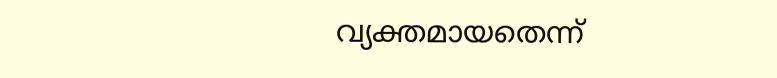വ്യക്തമായതെന്ന്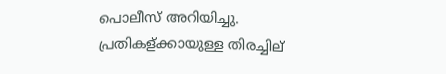പൊലീസ് അറിയിച്ചു. പ്രതികള്ക്കായുള്ള തിരച്ചില്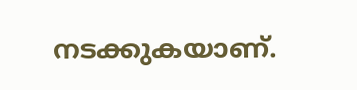നടക്കുകയാണ്.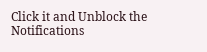Click it and Unblock the Notifications